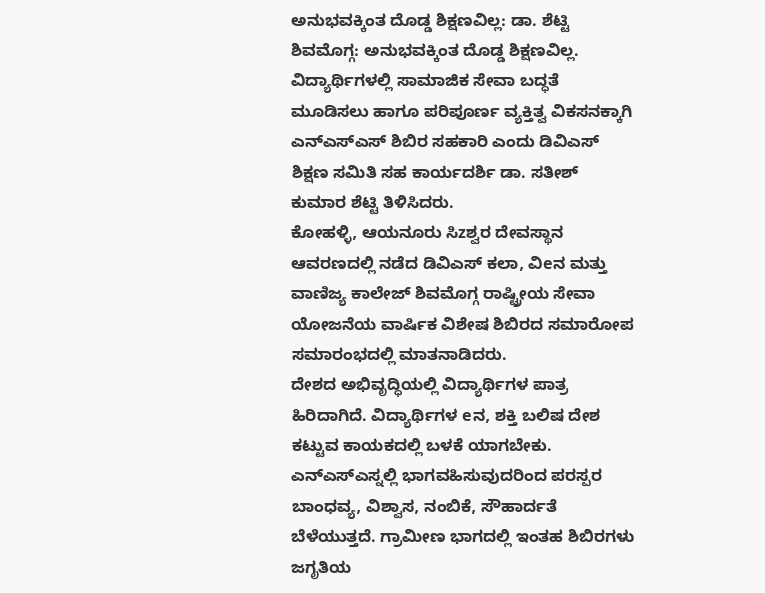ಅನುಭವಕ್ಕಿಂತ ದೊಡ್ಡ ಶಿಕ್ಷಣವಿಲ್ಲ: ಡಾ. ಶೆಟ್ಟಿ
ಶಿವಮೊಗ್ಗ: ಅನುಭವಕ್ಕಿಂತ ದೊಡ್ಡ ಶಿಕ್ಷಣವಿಲ್ಲ. ವಿದ್ಯಾರ್ಥಿಗಳಲ್ಲಿ ಸಾಮಾಜಿಕ ಸೇವಾ ಬದ್ಧತೆ ಮೂಡಿಸಲು ಹಾಗೂ ಪರಿಪೂರ್ಣ ವ್ಯಕ್ತಿತ್ವ ವಿಕಸನಕ್ಕಾಗಿ ಎನ್ಎಸ್ಎಸ್ ಶಿಬಿರ ಸಹಕಾರಿ ಎಂದು ಡಿವಿಎಸ್ ಶಿಕ್ಷಣ ಸಮಿತಿ ಸಹ ಕಾರ್ಯದರ್ಶಿ ಡಾ. ಸತೀಶ್ ಕುಮಾರ ಶೆಟ್ಟಿ ತಿಳಿಸಿದರು.
ಕೋಹಳ್ಳಿ, ಆಯನೂರು ಸಿzಶ್ವರ ದೇವಸ್ಥಾನ ಆವರಣದಲ್ಲಿ ನಡೆದ ಡಿವಿಎಸ್ ಕಲಾ, ವಿeನ ಮತ್ತು ವಾಣಿಜ್ಯ ಕಾಲೇಜ್ ಶಿವಮೊಗ್ಗ ರಾಷ್ಟ್ರೀಯ ಸೇವಾ ಯೋಜನೆಯ ವಾರ್ಷಿಕ ವಿಶೇಷ ಶಿಬಿರದ ಸಮಾರೋಪ ಸಮಾರಂಭದಲ್ಲಿ ಮಾತನಾಡಿದರು.
ದೇಶದ ಅಭಿವೃದ್ಧಿಯಲ್ಲಿ ವಿದ್ಯಾರ್ಥಿಗಳ ಪಾತ್ರ ಹಿರಿದಾಗಿದೆ. ವಿದ್ಯಾರ್ಥಿಗಳ eನ, ಶಕ್ತಿ ಬಲಿಷ ದೇಶ ಕಟ್ಟುವ ಕಾಯಕದಲ್ಲಿ ಬಳಕೆ ಯಾಗಬೇಕು. ಎನ್ಎಸ್ಎಸ್ನಲ್ಲಿ ಭಾಗವಹಿಸುವುದರಿಂದ ಪರಸ್ಪರ ಬಾಂಧವ್ಯ, ವಿಶ್ವಾಸ, ನಂಬಿಕೆ, ಸೌಹಾರ್ದತೆ ಬೆಳೆಯುತ್ತದೆ. ಗ್ರಾಮೀಣ ಭಾಗದಲ್ಲಿ ಇಂತಹ ಶಿಬಿರಗಳು ಜಗೃತಿಯ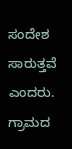ಸಂದೇಶ ಸಾರುತ್ತವೆ ಎಂದರು.
ಗ್ರಾಮದ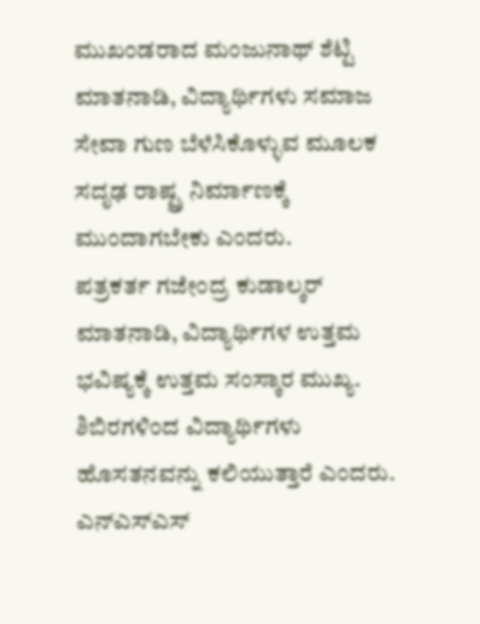ಮುಖಂಡರಾದ ಮಂಜುನಾಥ್ ಶೆಟ್ಟಿ ಮಾತನಾಡಿ, ವಿದ್ಯಾರ್ಥಿಗಳು ಸಮಾಜ ಸೇವಾ ಗುಣ ಬೆಳೆಸಿಕೊಳ್ಳುವ ಮೂಲಕ ಸದೃಢ ರಾಷ್ಟ್ರ ನಿರ್ಮಾಣಕ್ಕೆ ಮುಂದಾಗಬೇಕು ಎಂದರು.
ಪತ್ರಕರ್ತ ಗಜೇಂದ್ರ ಕುಡಾಲ್ಕರ್ ಮಾತನಾಡಿ, ವಿದ್ಯಾರ್ಥಿಗಳ ಉತ್ತಮ ಭವಿಷ್ಯಕ್ಕೆ ಉತ್ತಮ ಸಂಸ್ಕಾರ ಮುಖ್ಯ. ಶಿಬಿರಗಳಿಂದ ವಿದ್ಯಾರ್ಥಿಗಳು ಹೊಸತನವನ್ನು ಕಲಿಯುತ್ತಾರೆ ಎಂದರು.
ಎನ್ಎಸ್ಎಸ್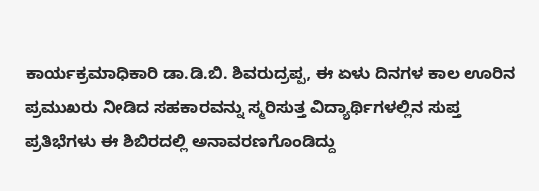ಕಾರ್ಯಕ್ರಮಾಧಿಕಾರಿ ಡಾ.ಡಿ.ಬಿ. ಶಿವರುದ್ರಪ್ಪ, ಈ ಏಳು ದಿನಗಳ ಕಾಲ ಊರಿನ ಪ್ರಮುಖರು ನೀಡಿದ ಸಹಕಾರವನ್ನು ಸ್ಮರಿಸುತ್ತ ವಿದ್ಯಾರ್ಥಿಗಳಲ್ಲಿನ ಸುಪ್ತ ಪ್ರತಿಭೆಗಳು ಈ ಶಿಬಿರದಲ್ಲಿ ಅನಾವರಣಗೊಂಡಿದ್ದು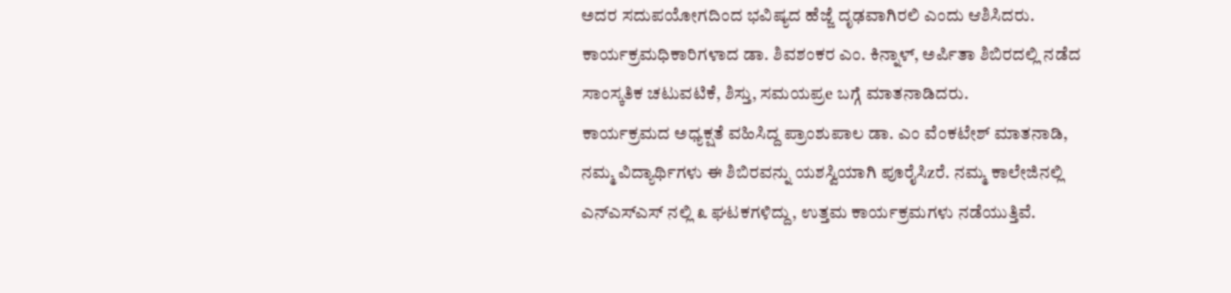ಅದರ ಸದುಪಯೋಗದಿಂದ ಭವಿಷ್ಯದ ಹೆಜ್ಜೆ ದೃಢವಾಗಿರಲಿ ಎಂದು ಆಶಿಸಿದರು.
ಕಾರ್ಯಕ್ರಮಧಿಕಾರಿಗಳಾದ ಡಾ. ಶಿವಶಂಕರ ಎಂ. ಕಿನ್ನಾಳ್, ಅರ್ಪಿತಾ ಶಿಬಿರದಲ್ಲಿ ನಡೆದ ಸಾಂಸ್ಕತಿಕ ಚಟುವಟಿಕೆ, ಶಿಸ್ತು, ಸಮಯಪ್ರe ಬಗ್ಗೆ ಮಾತನಾಡಿದರು.
ಕಾರ್ಯಕ್ರಮದ ಅಧ್ಯಕ್ಷತೆ ವಹಿಸಿದ್ದ ಪ್ರಾಂಶುಪಾಲ ಡಾ. ಎಂ ವೆಂಕಟೇಶ್ ಮಾತನಾಡಿ, ನಮ್ಮ ವಿದ್ಯಾರ್ಥಿಗಳು ಈ ಶಿಬಿರವನ್ನು ಯಶಸ್ವಿಯಾಗಿ ಪೂರೈಸಿzರೆ. ನಮ್ಮ ಕಾಲೇಜಿನಲ್ಲಿ ಎನ್ಎಸ್ಎಸ್ ನಲ್ಲಿ ೩ ಘಟಕಗಳಿದ್ದು, ಉತ್ತಮ ಕಾರ್ಯಕ್ರಮಗಳು ನಡೆಯುತ್ತಿವೆ.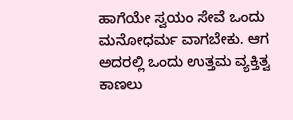ಹಾಗೆಯೇ ಸ್ವಯಂ ಸೇವೆ ಒಂದು ಮನೋಧರ್ಮ ವಾಗಬೇಕು. ಆಗ ಅದರಲ್ಲಿ ಒಂದು ಉತ್ತಮ ವ್ಯಕ್ತಿತ್ವ ಕಾಣಲು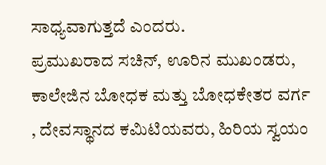ಸಾಧ್ಯವಾಗುತ್ತದೆ ಎಂದರು.
ಪ್ರಮುಖರಾದ ಸಚಿನ್, ಊರಿನ ಮುಖಂಡರು, ಕಾಲೇಜಿನ ಬೋಧಕ ಮತ್ತು ಬೋಧಕೇತರ ವರ್ಗ , ದೇವಸ್ಥಾನದ ಕಮಿಟಿಯವರು, ಹಿರಿಯ ಸ್ವಯಂ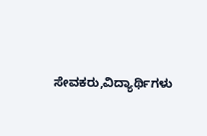ಸೇವಕರು,ವಿದ್ಯಾರ್ಥಿಗಳು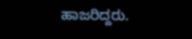ಹಾಜರಿದ್ದರು.